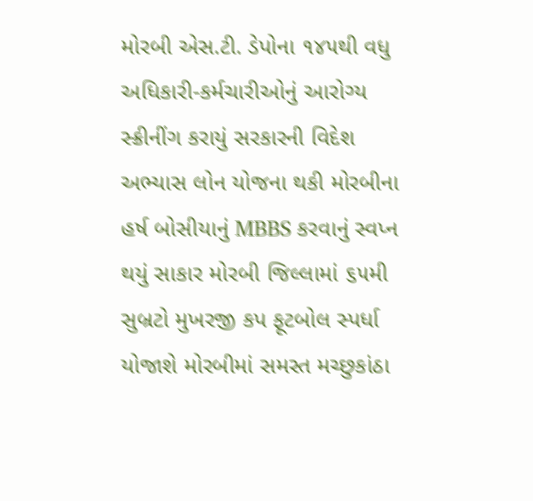મોરબી એસ.ટી. ડેપોના ૧૪૫થી વધુ અધિકારી-કર્મચારીઓનું આરોગ્ય સ્ક્રીનીંગ કરાયું સરકારની વિદેશ અભ્યાસ લોન યોજના થકી મોરબીના હર્ષ બોસીયાનું MBBS કરવાનું સ્વપ્ન થયું સાકાર મોરબી જિલ્લામાં ૬૫મી સુબ્રટો મુખરજી કપ ફૂટબોલ સ્પર્ધા યોજાશે મોરબીમાં સમસ્ત મચ્છુકાંઠા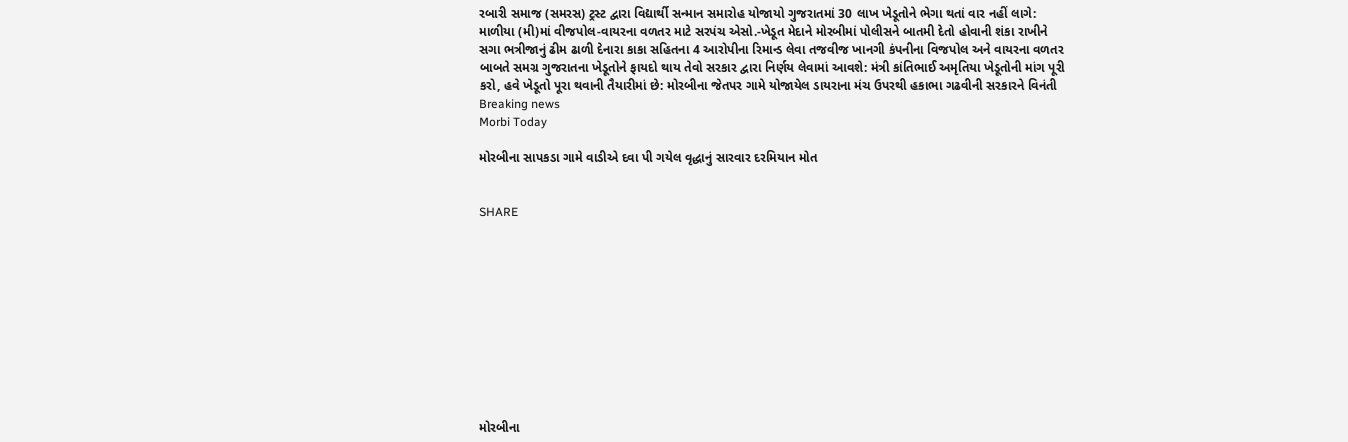રબારી સમાજ (સમરસ) ટ્રસ્ટ દ્વારા વિદ્યાર્થી સન્માન સમારોહ યોજાયો ગુજરાતમાં 30 લાખ ખેડૂતોને ભેગા થતાં વાર નહીં લાગે: માળીયા (મી)માં વીજપોલ-વાયરના વળતર માટે સરપંચ એસો.-ખેડૂત મેદાને મોરબીમાં પોલીસને બાતમી દેતો હોવાની શંકા રાખીને સગા ભત્રીજાનું ઢીમ ઢાળી દેનારા કાકા સહિતના 4 આરોપીના રિમાન્ડ લેવા તજવીજ ખાનગી કંપનીના વિજપોલ અને વાયરના વળતર બાબતે સમગ્ર ગુજરાતના ખેડૂતોને ફાયદો થાય તેવો સરકાર દ્વારા નિર્ણય લેવામાં આવશે: મંત્રી કાંતિભાઈ અમૃતિયા ખેડૂતોની માંગ પૂરી કરો, હવે ખેડૂતો પૂરા થવાની તૈયારીમાં છે: મોરબીના જેતપર ગામે યોજાયેલ ડાયરાના મંચ ઉપરથી હકાભા ગઢવીની સરકારને વિનંતી
Breaking news
Morbi Today

મોરબીના સાપકડા ગામે વાડીએ દવા પી ગયેલ વૃદ્ધાનું સારવાર દરમિયાન મોત


SHARE











મોરબીના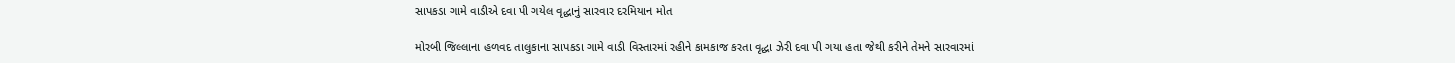સાપકડા ગામે વાડીએ દવા પી ગયેલ વૃદ્ધાનું સારવાર દરમિયાન મોત

મોરબી જિલ્લાના હળવદ તાલુકાના સાપકડા ગામે વાડી વિસ્તારમાં રહીને કામકાજ કરતા વૃદ્ધા ઝેરી દવા પી ગયા હતા જેથી કરીને તેમને સારવારમાં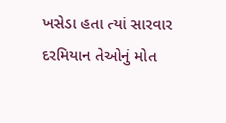ખસેડા હતા ત્યાં સારવાર દરમિયાન તેઓનું મોત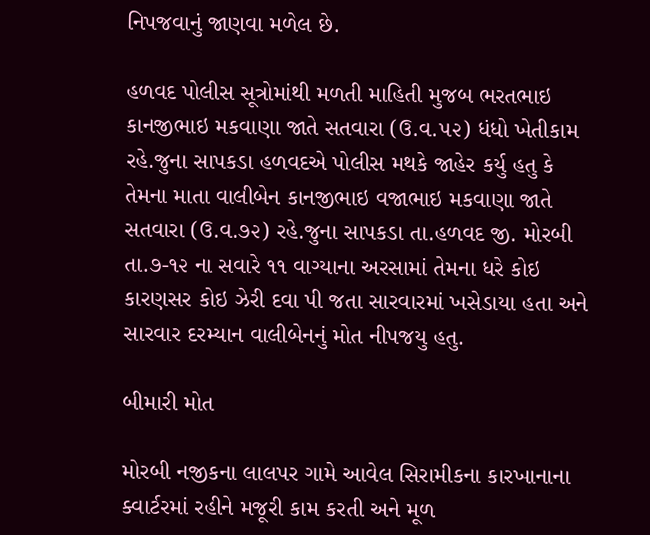નિપજવાનું જાણવા મળેલ છે.

હળવદ પોલીસ સૂત્રોમાંથી મળતી માહિતી મુજબ ભરતભાઇ કાનજીભાઇ મકવાણા જાતે સતવારા (ઉ.વ.૫૨) ધંધો ખેતીકામ રહે.જુના સાપકડા હળવદએ પોલીસ મથકે જાહેર કર્યુ હતુ કે તેમના માતા વાલીબેન કાનજીભાઇ વજાભાઇ મકવાણા જાતે સતવારા (ઉ.વ.૭૨) રહે.જુના સાપકડા તા.હળવદ જી. મોરબી તા.૭-૧૨ ના સવારે ૧૧ વાગ્યાના અરસામાં તેમના ધરે કોઇ કારણસર કોઇ ઝેરી દવા પી જતા સારવારમાં ખસેડાયા હતા અને સારવાર દરમ્યાન વાલીબેનનું મોત નીપજયુ હતુ.

બીમારી મોત

મોરબી નજીકના લાલપર ગામે આવેલ સિરામીકના કારખાનાના ક્વાર્ટરમાં રહીને મજૂરી કામ કરતી અને મૂળ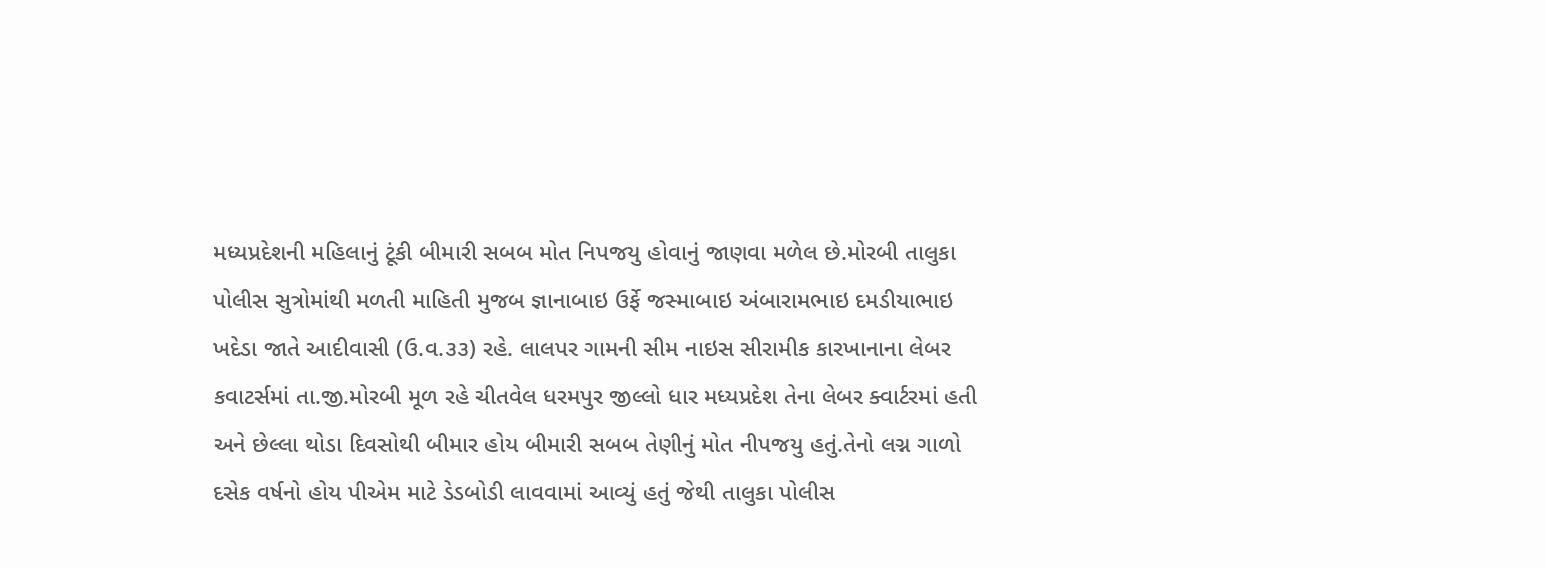મધ્યપ્રદેશની મહિલાનું ટૂંકી બીમારી સબબ મોત નિપજયુ હોવાનું જાણવા મળેલ છે.મોરબી તાલુકા પોલીસ સુત્રોમાંથી મળતી માહિતી મુજબ જ્ઞાનાબાઇ ઉર્ફે જસ્માબાઇ અંબારામભાઇ દમડીયાભાઇ ખદેડા જાતે આદીવાસી (ઉ.વ.૩૩) રહે. લાલપર ગામની સીમ નાઇસ સીરામીક કારખાનાના લેબર કવાટર્સમાં તા.જી.મોરબી મૂળ રહે ચીતવેલ ધરમપુર જીલ્લો ધાર મધ્યપ્રદેશ તેના લેબર ક્વાર્ટરમાં હતી અને છેલ્લા થોડા દિવસોથી બીમાર હોય બીમારી સબબ તેણીનું મોત નીપજયુ હતું.તેનો લગ્ન ગાળો દસેક વર્ષનો હોય પીએમ માટે ડેડબોડી લાવવામાં આવ્યું હતું જેથી તાલુકા પોલીસ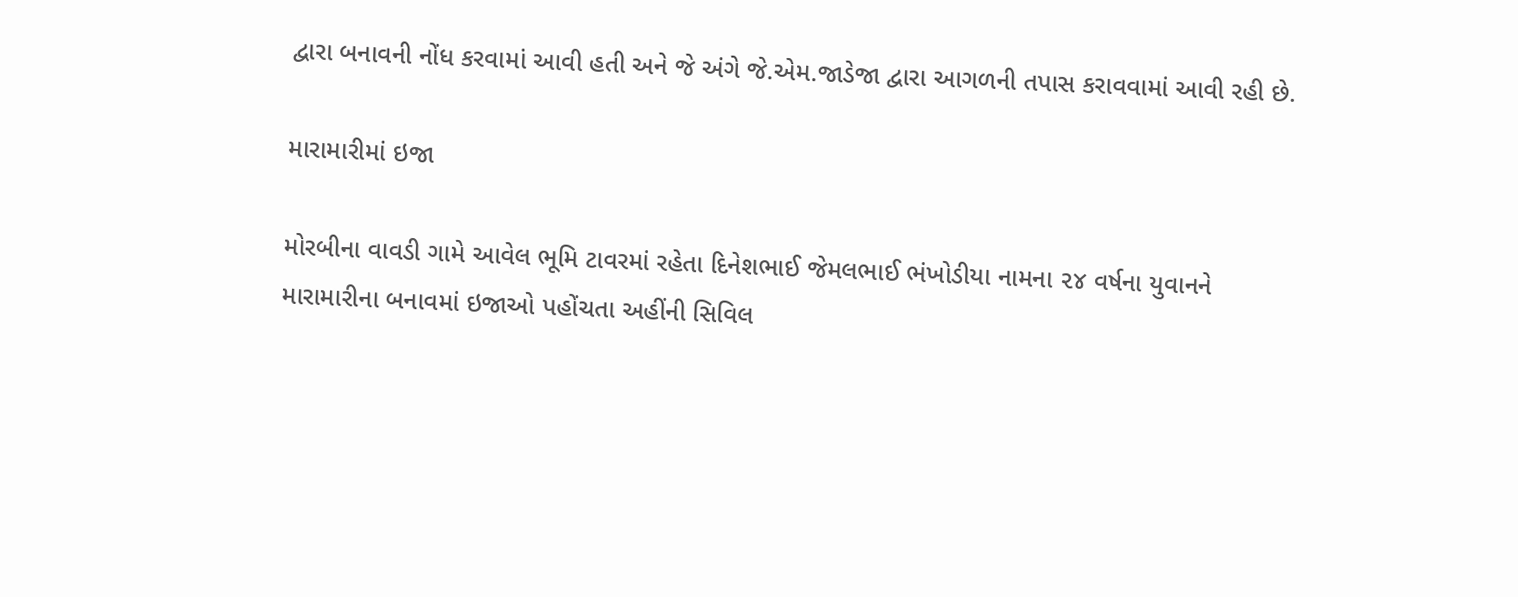દ્વારા બનાવની નોંધ કરવામાં આવી હતી અને જે અંગે જે.એમ.જાડેજા દ્વારા આગળની તપાસ કરાવવામાં આવી રહી છે.

મારામારીમાં ઇજા

મોરબીના વાવડી ગામે આવેલ ભૂમિ ટાવરમાં રહેતા દિનેશભાઈ જેમલભાઈ ભંખોડીયા નામના ૨૪ વર્ષના યુવાનને મારામારીના બનાવમાં ઇજાઓ પહોંચતા અહીંની સિવિલ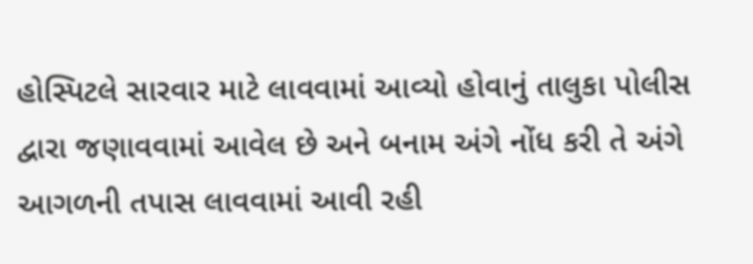હોસ્પિટલે સારવાર માટે લાવવામાં આવ્યો હોવાનું તાલુકા પોલીસ દ્વારા જણાવવામાં આવેલ છે અને બનામ અંગે નોંધ કરી તે અંગે આગળની તપાસ લાવવામાં આવી રહી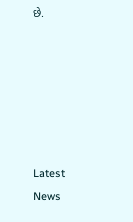છે.






Latest News